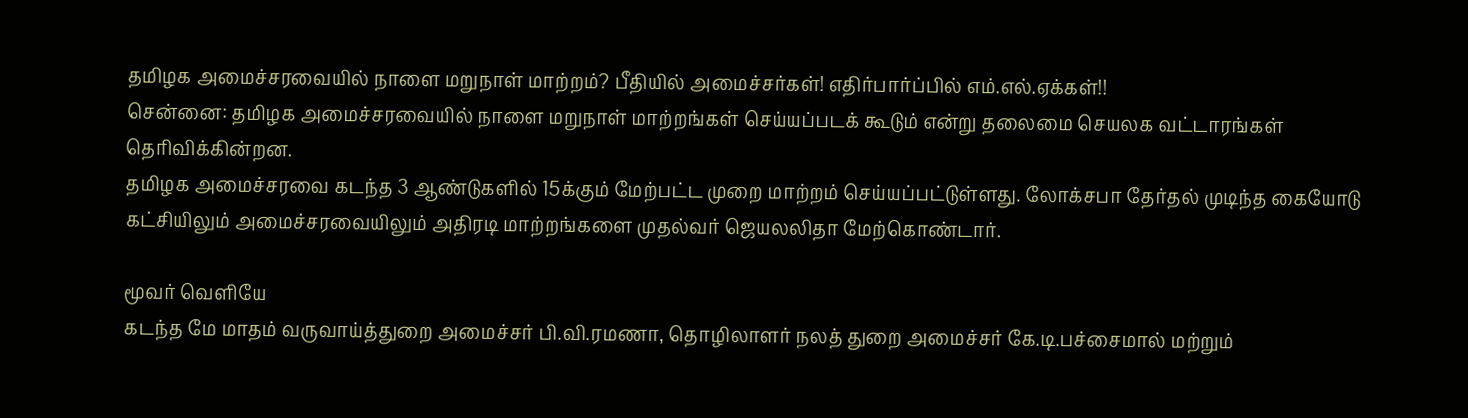தமிழக அமைச்சரவையில் நாளை மறுநாள் மாற்றம்? பீதியில் அமைச்சர்கள்! எதிர்பார்ப்பில் எம்.எல்.ஏக்கள்!!
சென்னை: தமிழக அமைச்சரவையில் நாளை மறுநாள் மாற்றங்கள் செய்யப்படக் கூடும் என்று தலைமை செயலக வட்டாரங்கள் தெரிவிக்கின்றன.
தமிழக அமைச்சரவை கடந்த 3 ஆண்டுகளில் 15க்கும் மேற்பட்ட முறை மாற்றம் செய்யப்பட்டுள்ளது. லோக்சபா தேர்தல் முடிந்த கையோடு கட்சியிலும் அமைச்சரவையிலும் அதிரடி மாற்றங்களை முதல்வர் ஜெயலலிதா மேற்கொண்டார்.

மூவர் வெளியே
கடந்த மே மாதம் வருவாய்த்துறை அமைச்சர் பி.வி.ரமணா, தொழிலாளர் நலத் துறை அமைச்சர் கே.டி.பச்சைமால் மற்றும்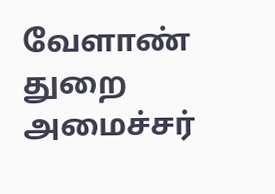வேளாண் துறை அமைச்சர்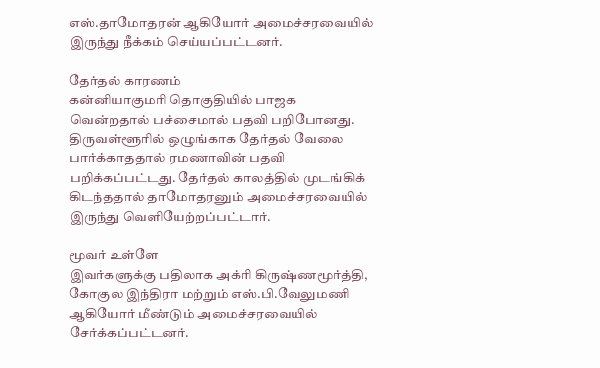எஸ்.தாமோதரன் ஆகியோர் அமைச்சரவையில் இருந்து நீக்கம் செய்யப்பட்டனர்.

தேர்தல் காரணம்
கன்னியாகுமரி தொகுதியில் பாஜக வென்றதால் பச்சைமால் பதவி பறிபோனது. திருவள்ளூரில் ஒழுங்காக தேர்தல் வேலை பார்க்காததால் ரமணாவின் பதவி பறிக்கப்பட்டது. தேர்தல் காலத்தில் முடங்கிக் கிடந்ததால் தாமோதரனும் அமைச்சரவையில் இருந்து வெளியேற்றப்பட்டார்.

மூவர் உள்ளே
இவர்களுக்கு பதிலாக அக்ரி கிருஷ்ணமூர்த்தி, கோகுல இந்திரா மற்றும் எஸ்.பி.வேலுமணி ஆகியோர் மீண்டும் அமைச்சரவையில் சேர்க்கப்பட்டனர்.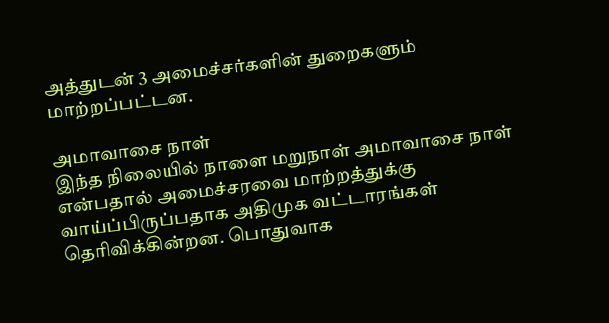அத்துடன் 3 அமைச்சர்களின் துறைகளும் மாற்றப்பட்டன.

அமாவாசை நாள்
இந்த நிலையில் நாளை மறுநாள் அமாவாசை நாள் என்பதால் அமைச்சரவை மாற்றத்துக்கு வாய்ப்பிருப்பதாக அதிமுக வட்டாரங்கள் தெரிவிக்கின்றன. பொதுவாக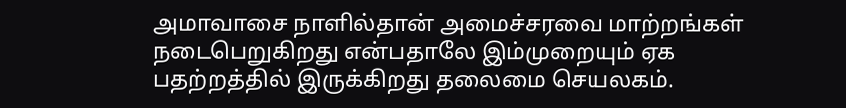அமாவாசை நாளில்தான் அமைச்சரவை மாற்றங்கள் நடைபெறுகிறது என்பதாலே இம்முறையும் ஏக பதற்றத்தில் இருக்கிறது தலைமை செயலகம்.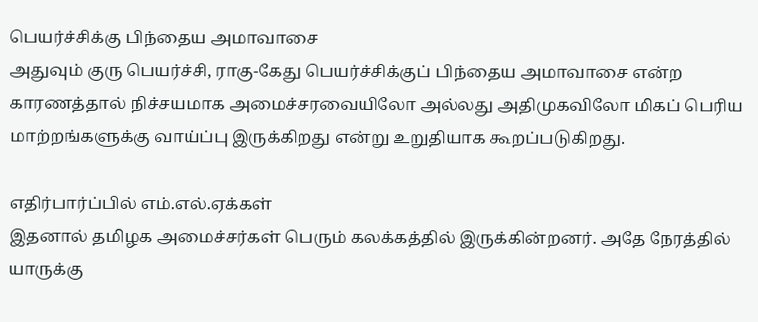பெயர்ச்சிக்கு பிந்தைய அமாவாசை
அதுவும் குரு பெயர்ச்சி, ராகு-கேது பெயர்ச்சிக்குப் பிந்தைய அமாவாசை என்ற காரணத்தால் நிச்சயமாக அமைச்சரவையிலோ அல்லது அதிமுகவிலோ மிகப் பெரிய மாற்றங்களுக்கு வாய்ப்பு இருக்கிறது என்று உறுதியாக கூறப்படுகிறது.

எதிர்பார்ப்பில் எம்.எல்.ஏக்கள்
இதனால் தமிழக அமைச்சர்கள் பெரும் கலக்கத்தில் இருக்கின்றனர். அதே நேரத்தில் யாருக்கு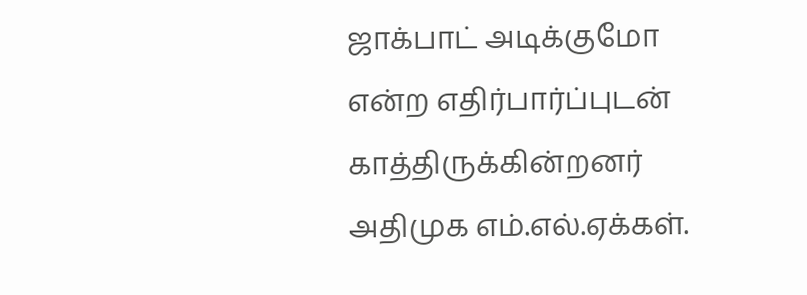ஜாக்பாட் அடிக்குமோ என்ற எதிர்பார்ப்புடன் காத்திருக்கின்றனர் அதிமுக எம்.எல்.ஏக்கள்.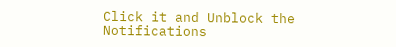Click it and Unblock the Notifications